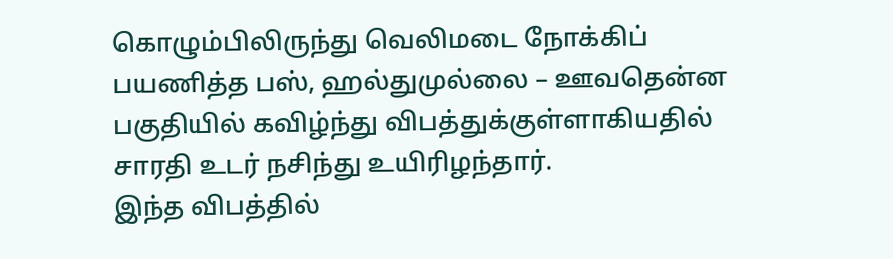கொழும்பிலிருந்து வெலிமடை நோக்கிப் பயணித்த பஸ், ஹல்துமுல்லை – ஊவதென்ன பகுதியில் கவிழ்ந்து விபத்துக்குள்ளாகியதில் சாரதி உடர் நசிந்து உயிரிழந்தார்.
இந்த விபத்தில்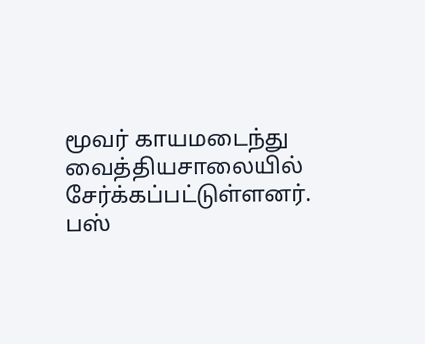மூவர் காயமடைந்து வைத்தியசாலையில் சேர்க்கப்பட்டுள்ளனர்.
பஸ்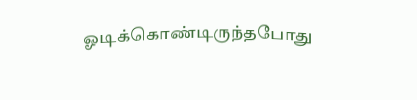ஓடிக்கொண்டிருந்தபோது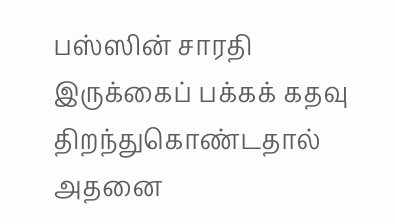பஸ்ஸின் சாரதி இருக்கைப் பக்கக் கதவு திறந்துகொண்டதால் அதனை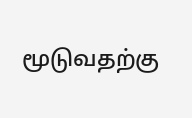மூடுவதற்கு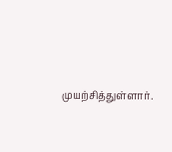முயற்சித்துள்ளார்.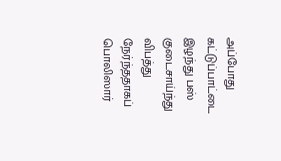அப்போது கட்டுப்பாட்டை இழந்து பஸ் குடைசாய்ந்து விபத்து நேர்ந்ததாகப் பொலிஸார்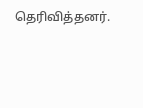தெரிவித்தனர்.